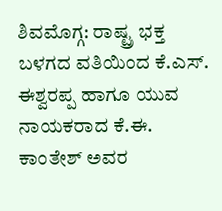ಶಿವಮೊಗ್ಗ: ರಾಷ್ಟ್ರ ಭಕ್ತ ಬಳಗದ ವತಿಯಿಂದ ಕೆ.ಎಸ್. ಈಶ್ವರಪ್ಪ ಹಾಗೂ ಯುವ ನಾಯಕರಾದ ಕೆ.ಈ. ಕಾಂತೇಶ್ ಅವರ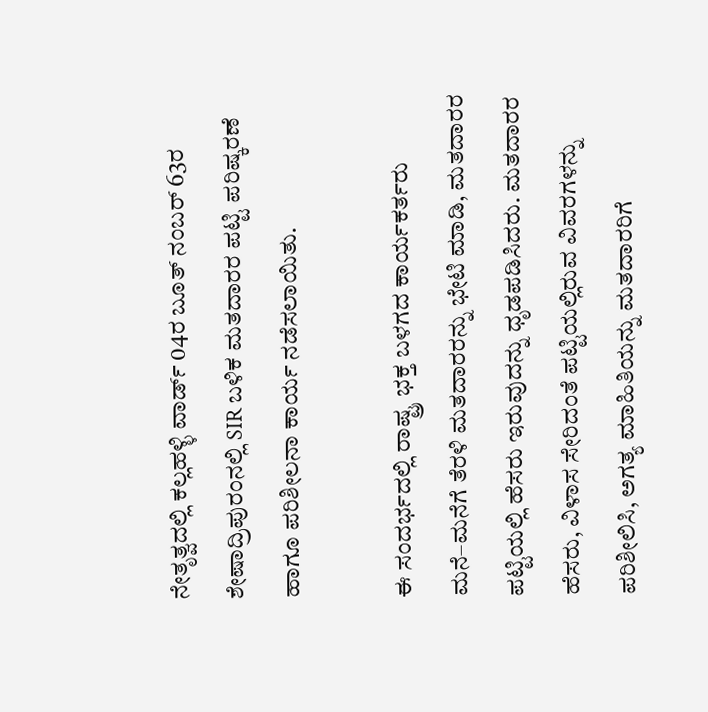ನೇತೃತ್ವದಲ್ಲಿ ಕಲ್ಲಹಳ್ಳಿ ವಾರ್ಡ್ 04ರ ಬೂತ್ ನಂಬರ್ 63ರ ಶೇಷಾದ್ರಿಪುರಂನಲ್ಲಿ SIR ಬಳಿಕ ಮತದಾರರ ಪಟ್ಟಿ ಪರಿಷ್ಕರಣೆ ಹಾಗೂ ಪರಿಶೀಲನಾ ಕಾರ್ಯ ನಡೆಸಲಾಯಿತು.

ಈ ಸಂದರ್ಭದಲ್ಲಿ ರಾಷ್ಟ್ರ ಭಕ್ತ ಬಳಗದ ಕಾರ್ಯಕರ್ತರು ಮನೆ–ಮನೆಗೆ ತೆರಳಿ ಮತದಾರರನ್ನು ಭೇಟಿ ಮಾಡಿ, ಮತದಾರರ ಪಟ್ಟಿಯಲ್ಲಿ ಹೆಸರು ಇರುವುದನ್ನು ಧೃಡಪಡಿಸಿದರು. ಮತದಾರರ ಹೆಸರು, ವಿಳಾಸ ಸೇರಿದಂತೆ ಪಟ್ಟಿಯಲ್ಲಿರುವ ವಿವರಗಳನ್ನು ಪರಿಶೀಲಿಸಿ, ಅಗತ್ಯ ಮಾಹಿತಿಯನ್ನು ಮತದಾರರಿಗೆ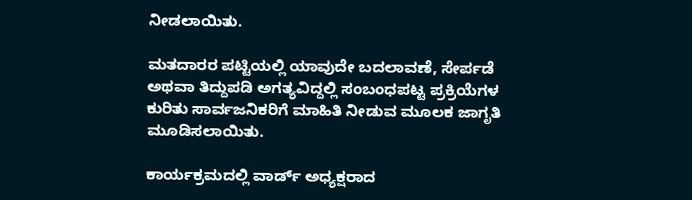ನೀಡಲಾಯಿತು.

ಮತದಾರರ ಪಟ್ಟಿಯಲ್ಲಿ ಯಾವುದೇ ಬದಲಾವಣೆ, ಸೇರ್ಪಡೆ ಅಥವಾ ತಿದ್ದುಪಡಿ ಅಗತ್ಯವಿದ್ದಲ್ಲಿ ಸಂಬಂಧಪಟ್ಟ ಪ್ರಕ್ರಿಯೆಗಳ ಕುರಿತು ಸಾರ್ವಜನಿಕರಿಗೆ ಮಾಹಿತಿ ನೀಡುವ ಮೂಲಕ ಜಾಗೃತಿ ಮೂಡಿಸಲಾಯಿತು.

ಕಾರ್ಯಕ್ರಮದಲ್ಲಿ ವಾರ್ಡ್ ಅಧ್ಯಕ್ಷರಾದ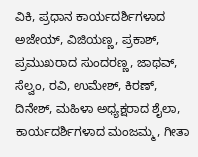ವಿಕಿ, ಪ್ರಧಾನ ಕಾರ್ಯದರ್ಶಿಗಳಾದ ಅಜೇಯ್, ವಿಜಿಯಣ್ಣ, ಪ್ರಕಾಶ್, ಪ್ರಮುಖರಾದ ಸುಂದರಣ್ಣ, ಜಾಥವ್, ಸೆಲ್ವಂ, ರವಿ, ಉಮೇಶ್, ಕಿರಣ್, ದಿನೇಶ್, ಮಹಿಳಾ ಅಧ್ಯಕ್ಷರಾದ ಶೈಲಾ, ಕಾರ್ಯದರ್ಶಿಗಳಾದ ಮಂಜಮ್ಮ, ಗೀತಾ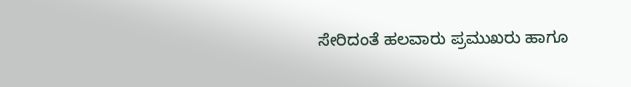ಸೇರಿದಂತೆ ಹಲವಾರು ಪ್ರಮುಖರು ಹಾಗೂ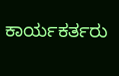ಕಾರ್ಯಕರ್ತರು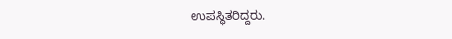ಉಪಸ್ಥಿತರಿದ್ದರು.